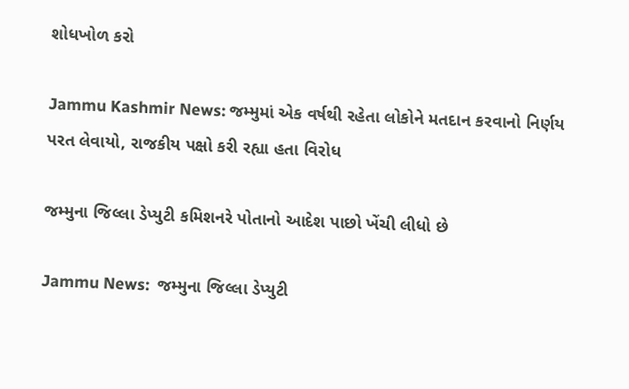શોધખોળ કરો

Jammu Kashmir News: જમ્મુમાં એક વર્ષથી રહેતા લોકોને મતદાન કરવાનો નિર્ણય પરત લેવાયો, રાજકીય પક્ષો કરી રહ્યા હતા વિરોધ

જમ્મુના જિલ્લા ડેપ્યુટી કમિશનરે પોતાનો આદેશ પાછો ખેંચી લીધો છે

Jammu News:  જમ્મુના જિલ્લા ડેપ્યુટી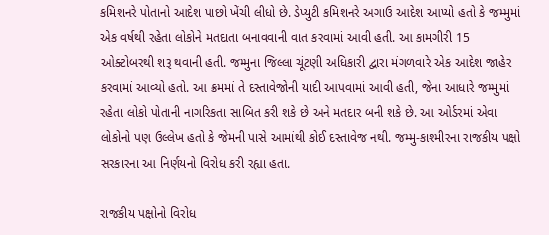કમિશનરે પોતાનો આદેશ પાછો ખેંચી લીધો છે. ડેપ્યુટી કમિશનરે અગાઉ આદેશ આપ્યો હતો કે જમ્મુમાં એક વર્ષથી રહેતા લોકોને મતદાતા બનાવવાની વાત કરવામાં આવી હતી. આ કામગીરી 15 ઓક્ટોબરથી શરૂ થવાની હતી. જમ્મુના જિલ્લા ચૂંટણી અધિકારી દ્વારા મંગળવારે એક આદેશ જાહેર કરવામાં આવ્યો હતો. આ ક્રમમાં તે દસ્તાવેજોની યાદી આપવામાં આવી હતી, જેના આધારે જમ્મુમાં રહેતા લોકો પોતાની નાગરિકતા સાબિત કરી શકે છે અને મતદાર બની શકે છે. આ ઓર્ડરમાં એવા લોકોનો પણ ઉલ્લેખ હતો કે જેમની પાસે આમાંથી કોઈ દસ્તાવેજ નથી. જમ્મુ-કાશ્મીરના રાજકીય પક્ષો સરકારના આ નિર્ણયનો વિરોધ કરી રહ્યા હતા.

રાજકીય પક્ષોનો વિરોધ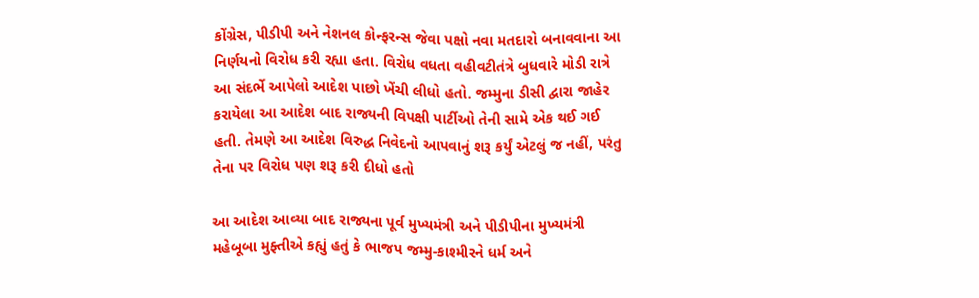કોંગ્રેસ, પીડીપી અને નેશનલ કોન્ફરન્સ જેવા પક્ષો નવા મતદારો બનાવવાના આ નિર્ણયનો વિરોધ કરી રહ્યા હતા. વિરોધ વધતા વહીવટીતંત્રે બુધવારે મોડી રાત્રે આ સંદર્ભે આપેલો આદેશ પાછો ખેંચી લીધો હતો. જમ્મુના ડીસી દ્વારા જાહેર કરાયેલા આ આદેશ બાદ રાજ્યની વિપક્ષી પાર્ટીઓ તેની સામે એક થઈ ગઈ હતી. તેમણે આ આદેશ વિરુદ્ધ નિવેદનો આપવાનું શરૂ કર્યું એટલું જ નહીં, પરંતુ તેના પર વિરોધ પણ શરૂ કરી દીધો હતો

આ આદેશ આવ્યા બાદ રાજ્યના પૂર્વ મુખ્યમંત્રી અને પીડીપીના મુખ્યમંત્રી મહેબૂબા મુફ્તીએ કહ્યું હતું કે ભાજપ જમ્મુ-કાશ્મીરને ધર્મ અને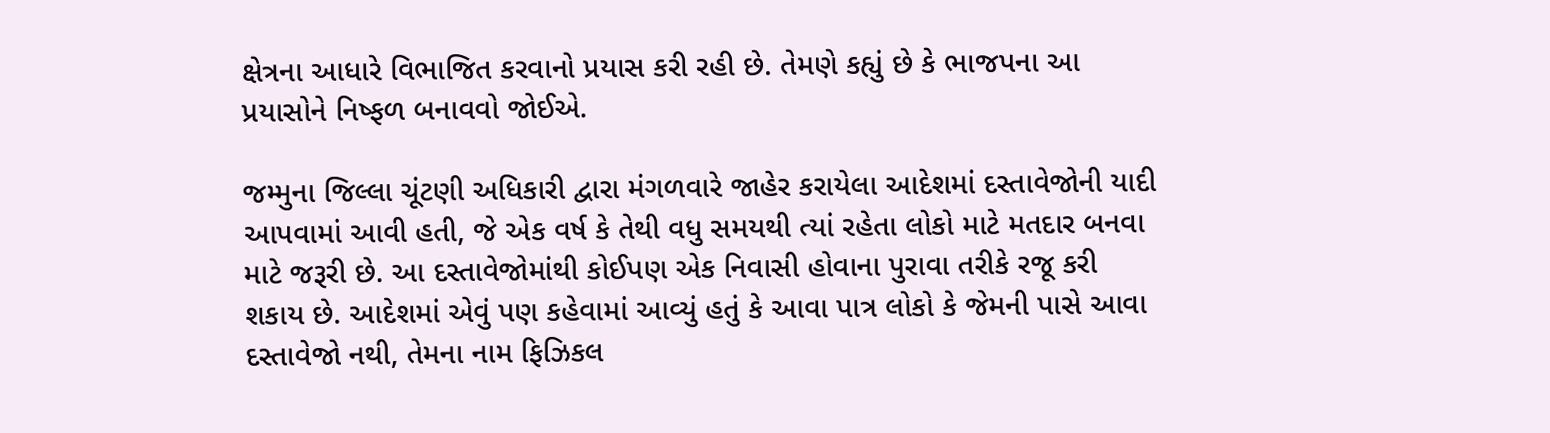ક્ષેત્રના આધારે વિભાજિત કરવાનો પ્રયાસ કરી રહી છે. તેમણે કહ્યું છે કે ભાજપના આ પ્રયાસોને નિષ્ફળ બનાવવો જોઈએ.

જમ્મુના જિલ્લા ચૂંટણી અધિકારી દ્વારા મંગળવારે જાહેર કરાયેલા આદેશમાં દસ્તાવેજોની યાદી આપવામાં આવી હતી, જે એક વર્ષ કે તેથી વધુ સમયથી ત્યાં રહેતા લોકો માટે મતદાર બનવા માટે જરૂરી છે. આ દસ્તાવેજોમાંથી કોઈપણ એક નિવાસી હોવાના પુરાવા તરીકે રજૂ કરી શકાય છે. આદેશમાં એવું પણ કહેવામાં આવ્યું હતું કે આવા પાત્ર લોકો કે જેમની પાસે આવા દસ્તાવેજો નથી, તેમના નામ ફિઝિકલ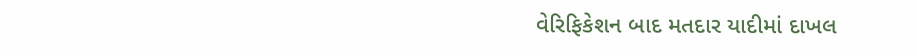વેરિફિકેશન બાદ મતદાર યાદીમાં દાખલ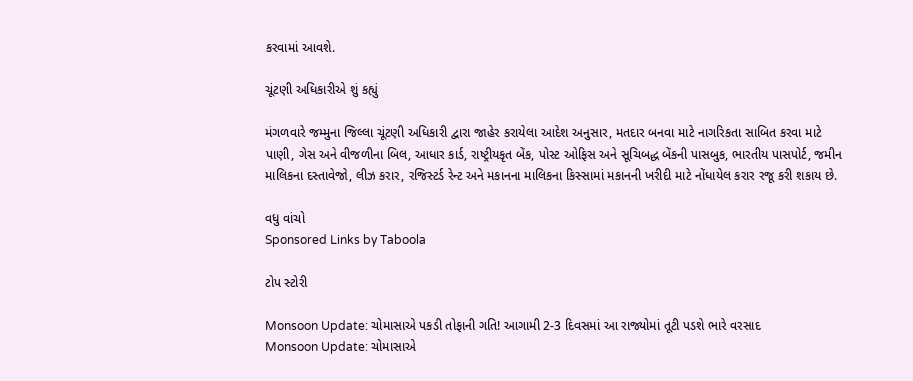કરવામાં આવશે.

ચૂંટણી અધિકારીએ શું કહ્યું

મંગળવારે જમ્મુના જિલ્લા ચૂંટણી અધિકારી દ્વારા જાહેર કરાયેલા આદેશ અનુસાર, મતદાર બનવા માટે નાગરિકતા સાબિત કરવા માટે પાણી, ગેસ અને વીજળીના બિલ, આધાર કાર્ડ, રાષ્ટ્રીયકૃત બેંક, પોસ્ટ ઓફિસ અને સૂચિબદ્ધ બેંકની પાસબુક, ભારતીય પાસપોર્ટ, જમીન માલિકના દસ્તાવેજો, લીઝ કરાર, રજિસ્ટર્ડ રેન્ટ અને મકાનના માલિકના કિસ્સામાં મકાનની ખરીદી માટે નોંધાયેલ કરાર રજૂ કરી શકાય છે.

વધુ વાંચો
Sponsored Links by Taboola

ટોપ સ્ટોરી

Monsoon Update: ચોમાસાએ પકડી તોફાની ગતિ! આગામી 2-3 દિવસમાં આ રાજ્યોમાં તૂટી પડશે ભારે વરસાદ
Monsoon Update: ચોમાસાએ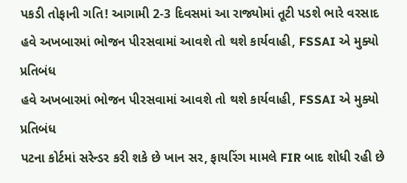પકડી તોફાની ગતિ! આગામી 2-3 દિવસમાં આ રાજ્યોમાં તૂટી પડશે ભારે વરસાદ
હવે અખબારમાં ભોજન પીરસવામાં આવશે તો થશે કાર્યવાહી, FSSAI એ મુક્યો પ્રતિબંધ
હવે અખબારમાં ભોજન પીરસવામાં આવશે તો થશે કાર્યવાહી, FSSAI એ મુક્યો પ્રતિબંધ
પટના કોર્ટમાં સરેન્ડર કરી શકે છે ખાન સર, ફાયરિંગ મામલે FIR બાદ શોધી રહી છે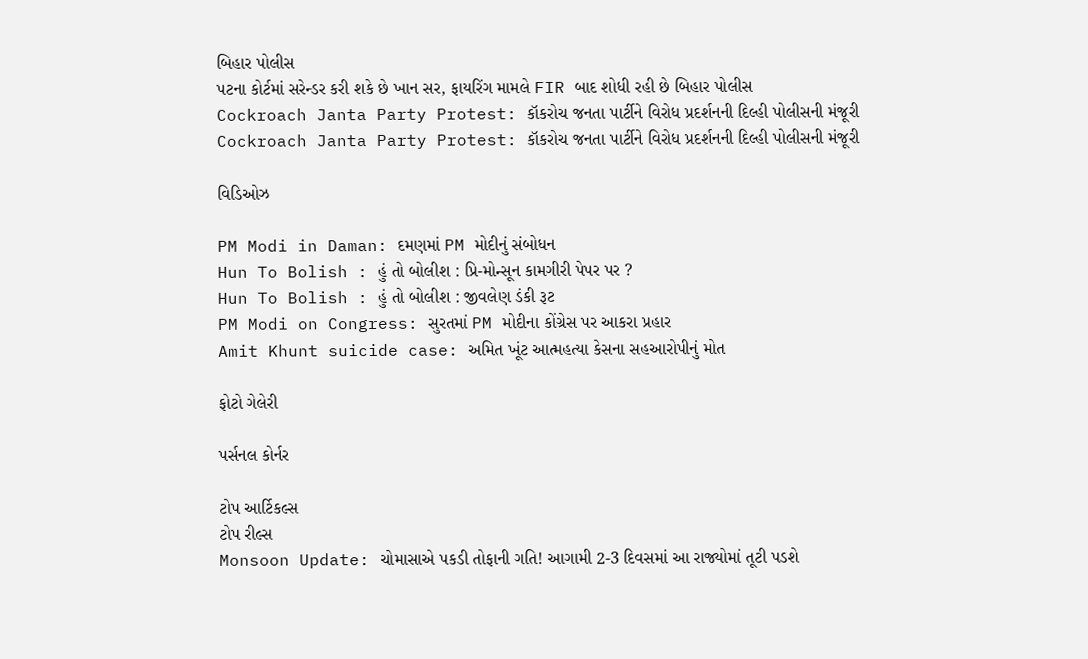બિહાર પોલીસ
પટના કોર્ટમાં સરેન્ડર કરી શકે છે ખાન સર, ફાયરિંગ મામલે FIR બાદ શોધી રહી છે બિહાર પોલીસ
Cockroach Janta Party Protest: કૉકરોચ જનતા પાર્ટીને વિરોધ પ્રદર્શનની દિલ્હી પોલીસની મંજૂરી
Cockroach Janta Party Protest: કૉકરોચ જનતા પાર્ટીને વિરોધ પ્રદર્શનની દિલ્હી પોલીસની મંજૂરી

વિડિઓઝ

PM Modi in Daman: દમણમાં PM મોદીનું સંબોધન
Hun To Bolish : હું તો બોલીશ : પ્રિ-મોન્સૂન કામગીરી પેપર પર ?
Hun To Bolish : હું તો બોલીશ : જીવલેણ ડંકી રૂટ
PM Modi on Congress: સુરતમાં PM મોદીના કોંગ્રેસ પર આકરા પ્રહાર
Amit Khunt suicide case: અમિત ખૂંટ આત્મહત્યા કેસના સહઆરોપીનું મોત

ફોટો ગેલેરી

પર્સનલ કોર્નર

ટોપ આર્ટિકલ્સ
ટોપ રીલ્સ
Monsoon Update: ચોમાસાએ પકડી તોફાની ગતિ! આગામી 2-3 દિવસમાં આ રાજ્યોમાં તૂટી પડશે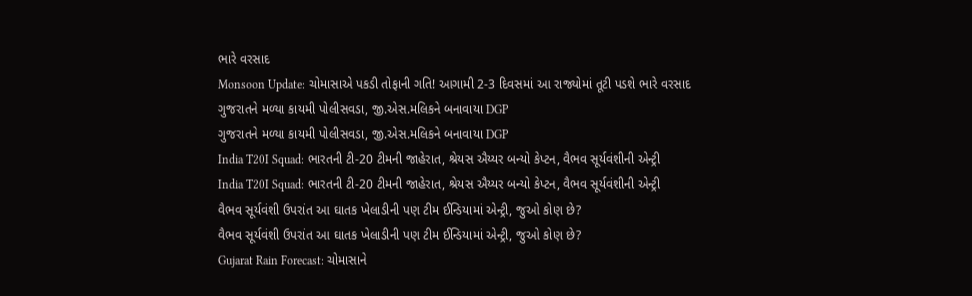ભારે વરસાદ
Monsoon Update: ચોમાસાએ પકડી તોફાની ગતિ! આગામી 2-3 દિવસમાં આ રાજ્યોમાં તૂટી પડશે ભારે વરસાદ
ગુજરાતને મળ્યા કાયમી પોલીસવડા, જી.એસ.મલિકને બનાવાયા DGP
ગુજરાતને મળ્યા કાયમી પોલીસવડા, જી.એસ.મલિકને બનાવાયા DGP
India T20I Squad: ભારતની ટી-20 ટીમની જાહેરાત, શ્રેયસ ઐય્યર બન્યો કેપ્ટન, વૈભવ સૂર્યવંશીની એન્ટ્રી
India T20I Squad: ભારતની ટી-20 ટીમની જાહેરાત, શ્રેયસ ઐય્યર બન્યો કેપ્ટન, વૈભવ સૂર્યવંશીની એન્ટ્રી
વૈભવ સૂર્યવંશી ઉપરાંત આ ઘાતક ખેલાડીની પણ ટીમ ઈન્ડિયામાં એન્ટ્રી, જુઓ કોણ છે?
વૈભવ સૂર્યવંશી ઉપરાંત આ ઘાતક ખેલાડીની પણ ટીમ ઈન્ડિયામાં એન્ટ્રી, જુઓ કોણ છે?
Gujarat Rain Forecast: ચોમાસાને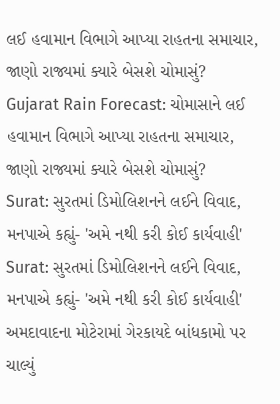લઈ હવામાન વિભાગે આપ્યા રાહતના સમાચાર, જાણો રાજ્યમાં ક્યારે બેસશે ચોમાસું?
Gujarat Rain Forecast: ચોમાસાને લઈ હવામાન વિભાગે આપ્યા રાહતના સમાચાર, જાણો રાજ્યમાં ક્યારે બેસશે ચોમાસું?
Surat: સુરતમાં ડિમોલિશનને લઈને વિવાદ, મનપાએ કહ્યું- 'અમે નથી કરી કોઈ કાર્યવાહી'
Surat: સુરતમાં ડિમોલિશનને લઈને વિવાદ, મનપાએ કહ્યું- 'અમે નથી કરી કોઈ કાર્યવાહી'
અમદાવાદના મોટેરામાં ગેરકાયદે બાંધકામો પર ચાલ્યું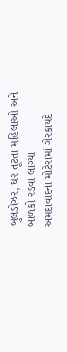બુલડોઝર, ઘર તૂટતા મહિલાઓ અને બાળકો રડવા લાગ્યા
અમદાવાદના મોટેરામાં ગેરકાયદે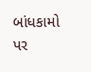બાંધકામો પર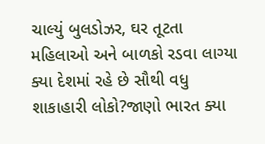ચાલ્યું બુલડોઝર, ઘર તૂટતા મહિલાઓ અને બાળકો રડવા લાગ્યા
ક્યા દેશમાં રહે છે સૌથી વધુ શાકાહારી લોકો?જાણો ભારત ક્યા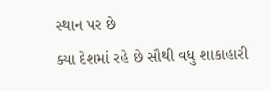સ્થાન પર છે
ક્યા દેશમાં રહે છે સૌથી વધુ શાકાહારી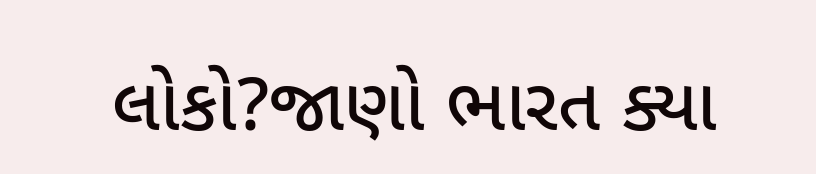લોકો?જાણો ભારત ક્યા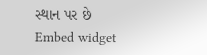સ્થાન પર છે
Embed widget